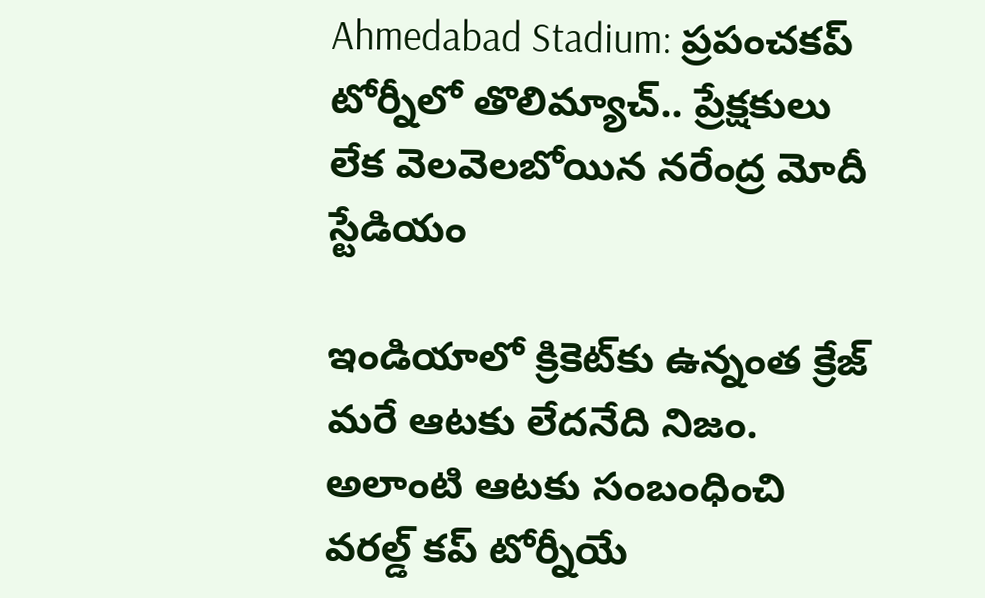Ahmedabad Stadium: ప్రపంచకప్ టోర్నీలో తొలిమ్యాచ్.. ప్రేక్షకులు లేక వెలవెలబోయిన నరేంద్ర మోదీ స్టేడియం

ఇండియాలో క్రికెట్‌కు ఉన్నంత క్రేజ్‌ మరే ఆటకు లేదనేది నిజం. అలాంటి ఆటకు సంబంధించి వరల్డ్‌ కప్‌ టోర్నీయే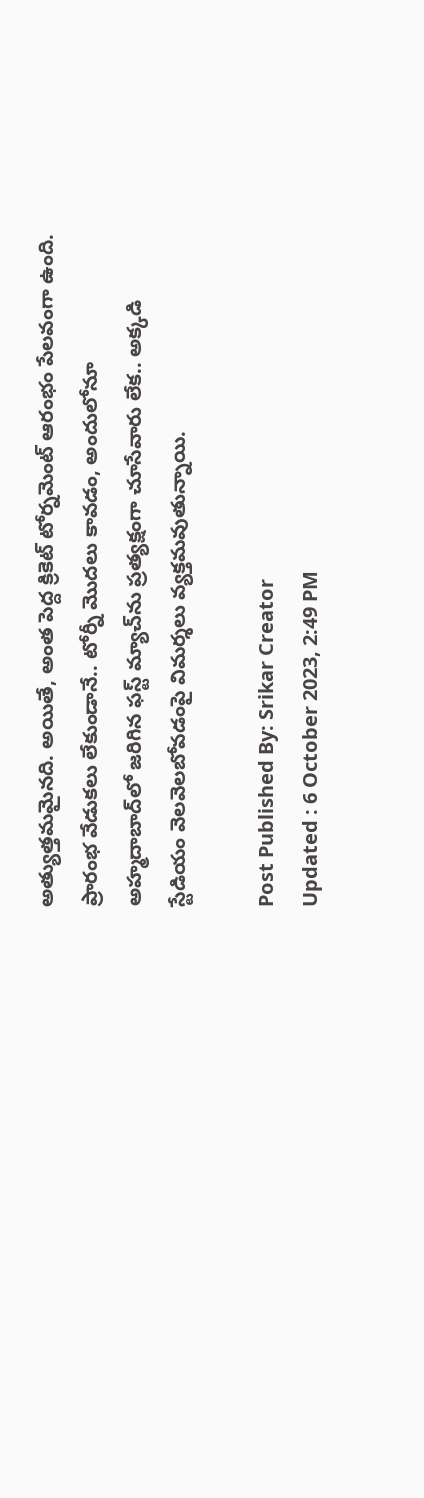అత్యుత్తమమైనది. అయితే, అంత పెద్ద క్రికెట్‌ టోర్నమెంట్‌ ఆరంభం పేలవంగా ఉంది. ప్రారంభ వేడుకలు లేకుండానే.. టోర్నీ మొదలు కావడం, అందులోనూ అహ్మదాబాద్‌లో జరిగిన ఫస్ట్‌ మ్యాచ్‌ను ప్రత్యక్షంగా చూసేవారు లేక.. అక్కడి స్టేడియం వెలవెలబోవడంపై విమర్శలు వ్యక్తమవుతున్నాయి.

Post Published By: Srikar Creator
Updated : 6 October 2023, 2:49 PM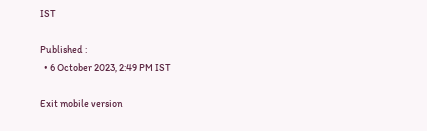IST

Published :
  • 6 October 2023, 2:49 PM IST

Exit mobile version